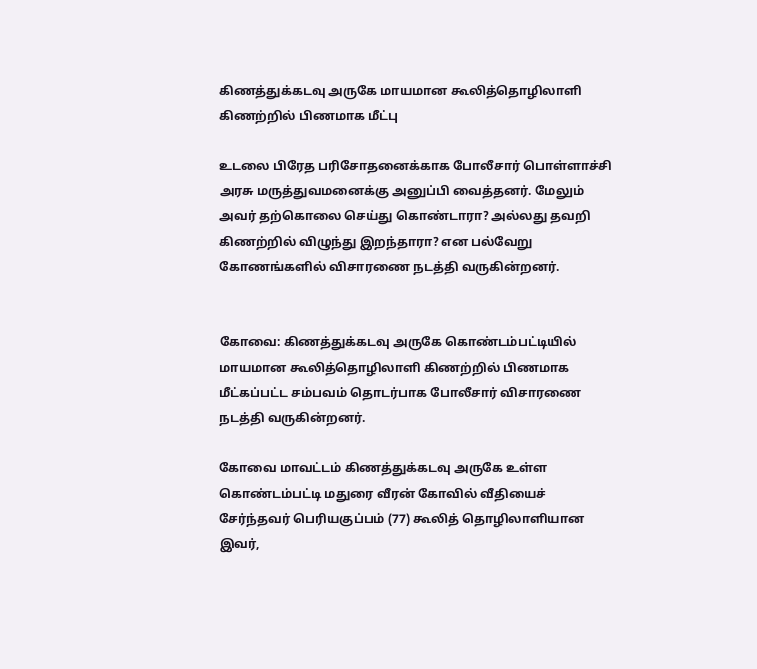கிணத்துக்கடவு அருகே மாயமான கூலித்தொழிலாளி கிணற்றில் பிணமாக மீட்பு

உடலை பிரேத பரிசோதனைக்காக போலீசார் பொள்ளாச்சி அரசு மருத்துவமனைக்கு அனுப்பி வைத்தனர். மேலும் அவர் தற்கொலை செய்து கொண்டாரா? அல்லது தவறி கிணற்றில் விழுந்து இறந்தாரா? என பல்வேறு கோணங்களில் விசாரணை நடத்தி வருகின்றனர்.


கோவை: கிணத்துக்கடவு அருகே கொண்டம்பட்டியில் மாயமான கூலித்தொழிலாளி கிணற்றில் பிணமாக மீட்கப்பட்ட சம்பவம் தொடர்பாக போலீசார் விசாரணை நடத்தி வருகின்றனர்.

கோவை மாவட்டம் கிணத்துக்கடவு அருகே உள்ள கொண்டம்பட்டி மதுரை வீரன் கோவில் வீதியைச் சேர்ந்தவர் பெரியகுப்பம் (77) கூலித் தொழிலாளியான இவர்,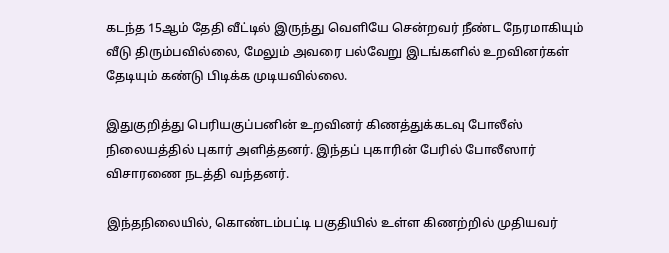கடந்த 15ஆம் தேதி வீட்டில் இருந்து வெளியே சென்றவர் நீண்ட நேரமாகியும் வீடு திரும்பவில்லை, மேலும் அவரை பல்வேறு இடங்களில் உறவினர்கள் தேடியும் கண்டு பிடிக்க முடியவில்லை.

இதுகுறித்து பெரியகுப்பனின் உறவினர் கிணத்துக்கடவு போலீஸ் நிலையத்தில் புகார் அளித்தனர். இந்தப் புகாரின் பேரில் போலீஸார் விசாரணை நடத்தி வந்தனர்.

இந்தநிலையில், கொண்டம்பட்டி பகுதியில் உள்ள கிணற்றில் முதியவர்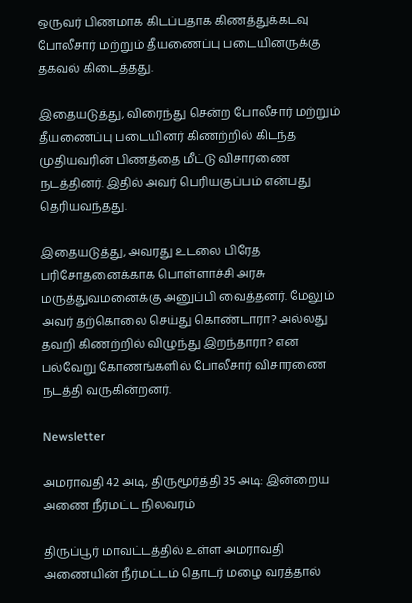ஒருவர் பிணமாக கிடப்பதாக கிணத்துக்கடவு போலீசார் மற்றும் தீயணைப்பு படையினருக்கு தகவல் கிடைத்தது.

இதையடுத்து, விரைந்து சென்ற போலீசார் மற்றும் தீயணைப்பு படையினர் கிணற்றில் கிடந்த முதியவரின் பிணத்தை மீட்டு விசாரணை நடத்தினர். இதில் அவர் பெரியகுப்பம் என்பது தெரியவந்தது.

இதையடுத்து, அவரது உடலை பிரேத பரிசோதனைக்காக பொள்ளாச்சி அரசு மருத்துவமனைக்கு அனுப்பி வைத்தனர். மேலும் அவர் தற்கொலை செய்து கொண்டாரா? அல்லது தவறி கிணற்றில் விழுந்து இறந்தாரா? என பல்வேறு கோணங்களில் போலீசார் விசாரணை நடத்தி வருகின்றனர்.

Newsletter

அமராவதி 42 அடி, திருமூர்த்தி 35 அடி: இன்றைய அணை நீர்மட்ட நிலவரம்

திருப்பூர் மாவட்டத்தில் உள்ள அமராவதி அணையின் நீர்மட்டம் தொடர் மழை வரத்தால்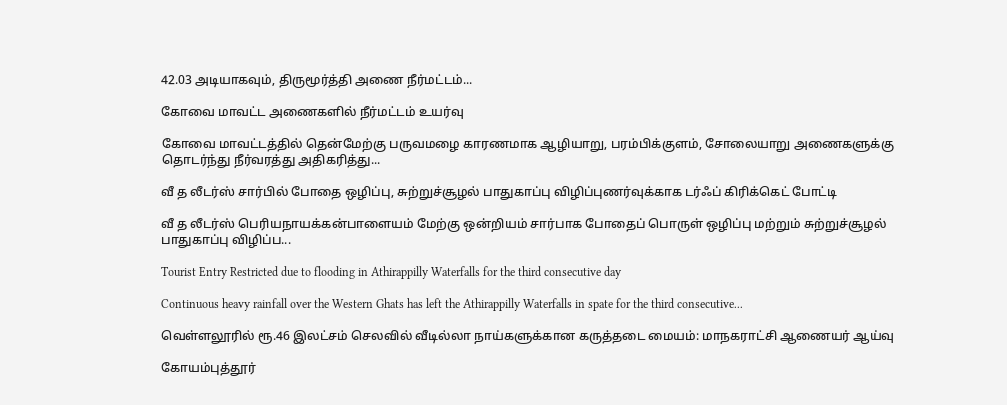42.03 அடியாகவும், திருமூர்த்தி அணை நீர்மட்டம்...

கோவை மாவட்ட அணைகளில் நீர்மட்டம் உயர்வு

கோவை மாவட்டத்தில் தென்மேற்கு பருவமழை காரணமாக ஆழியாறு, பரம்பிக்குளம், சோலையாறு அணைகளுக்கு தொடர்ந்து நீர்வரத்து அதிகரித்து...

வீ த லீடர்ஸ் சார்பில் போதை ஒழிப்பு, சுற்றுச்சூழல் பாதுகாப்பு விழிப்புணர்வுக்காக டர்ஃப் கிரிக்கெட் போட்டி

வீ த லீடர்ஸ் பெரியநாயக்கன்பாளையம் மேற்கு ஒன்றியம் சார்பாக போதைப் பொருள் ஒழிப்பு மற்றும் சுற்றுச்சூழல் பாதுகாப்பு விழிப்ப...

Tourist Entry Restricted due to flooding in Athirappilly Waterfalls for the third consecutive day

Continuous heavy rainfall over the Western Ghats has left the Athirappilly Waterfalls in spate for the third consecutive...

வெள்ளலூரில் ரூ.46 இலட்சம் செலவில் வீடில்லா நாய்களுக்கான கருத்தடை மையம்: மாநகராட்சி ஆணையர் ஆய்வு

கோயம்புத்தூர்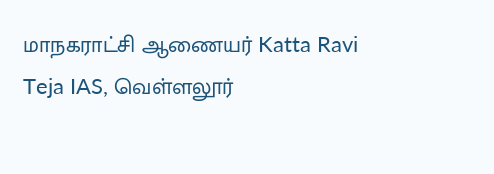மாநகராட்சி ஆணையர் Katta Ravi Teja IAS, வெள்ளலூர்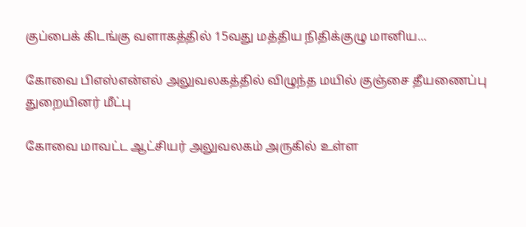குப்பைக் கிடங்கு வளாகத்தில் 15வது மத்திய நிதிக்குழு மானிய...

கோவை பிஎஸ்என்எல் அலுவலகத்தில் விழுந்த மயில் குஞ்சை தீயணைப்பு துறையினர் மீட்பு

கோவை மாவட்ட ஆட்சியர் அலுவலகம் அருகில் உள்ள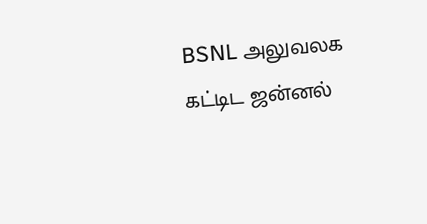BSNL அலுவலக கட்டிட ஜன்னல்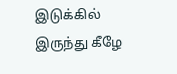இடுக்கில் இருந்து கீழே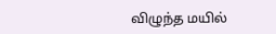விழுந்த மயில்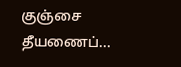குஞ்சை தீயணைப்...